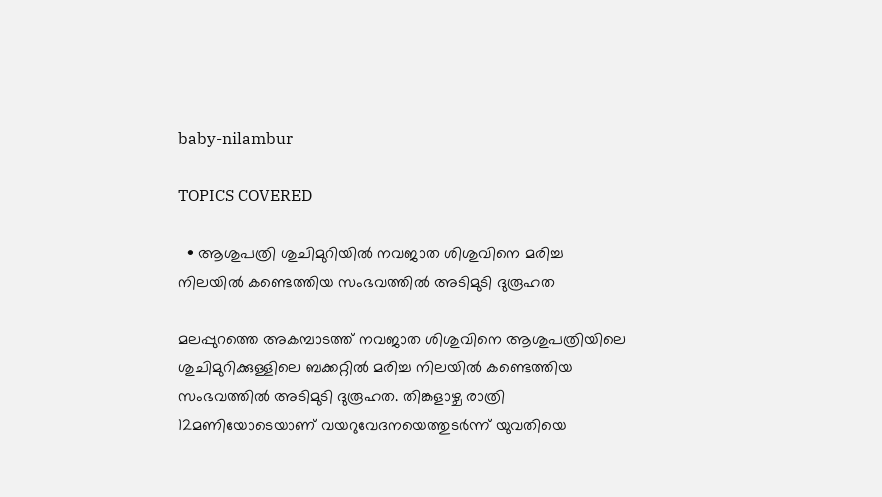baby-nilambur

TOPICS COVERED

  • ആശുപത്രി ശുചിമുറിയില്‍ നവജാത ശിശുവിനെ മരിച്ച നിലയില്‍ കണ്ടെത്തിയ സംഭവത്തില്‍ അടിമുടി ദുരൂഹത

മലപ്പുറത്തെ അകമ്പാടത്ത് നവജാത ശിശുവിനെ ആശുപത്രിയിലെ ശുചിമുറിക്കുള്ളിലെ ബക്കറ്റില്‍ മരിച്ച നിലയില്‍ കണ്ടെത്തിയ സംഭവത്തില്‍ അടിമുടി ദുരൂഹത. തിങ്കളാഴ്ച രാത്രി 12മണിയോടെയാണ് വയറുവേദനയെത്തുടര്‍ന്ന് യുവതിയെ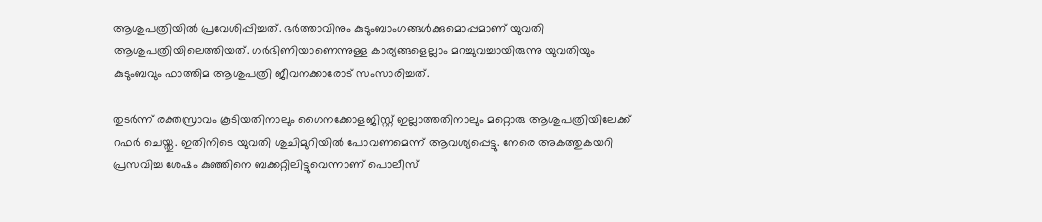ആശുപത്രിയില്‍ പ്രവേശിപ്പിച്ചത്. ഭര്‍ത്താവിനും കുടുംബാംഗങ്ങള്‍ക്കുമൊപ്പമാണ് യുവതി ആശുപത്രിയിലെത്തിയത്. ഗര്‍ഭിണിയാണെന്നുള്ള കാര്യങ്ങളെല്ലാം മറച്ചുവച്ചായിരുന്നു യുവതിയും കുടുംബവും ഫാത്തിമ ആശുപത്രി ജീവനക്കാരോട് സംസാരിച്ചത്.

തുടര്‍ന്ന് രക്തസ്രാവം കൂടിയതിനാലും ഗൈനക്കോളജിസ്റ്റ് ഇല്ലാത്തതിനാലും മറ്റൊരു ആശുപത്രിയിലേക്ക് റഫര്‍ ചെയ്തു. ഇതിനിടെ യുവതി ശുചിമുറിയില്‍ പോവണമെന്ന് ആവശ്യപ്പെട്ടു. നേരെ അകത്തുകയറി പ്രസവിച്ച ശേഷം കു‍ഞ്ഞിനെ ബക്കറ്റിലിട്ടുവെന്നാണ് പൊലീസ്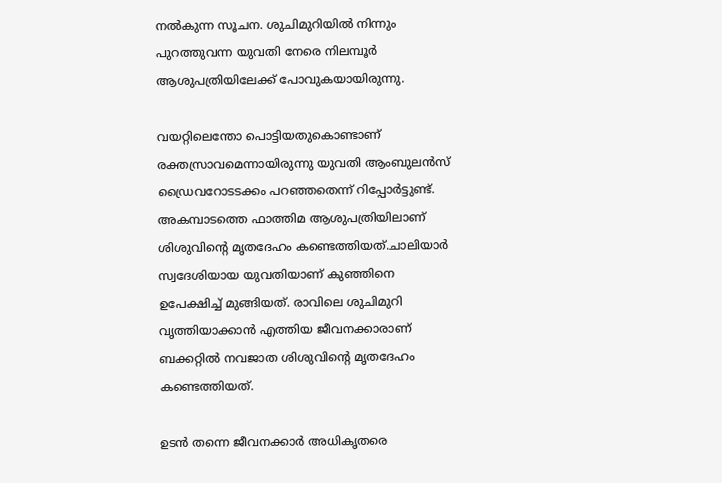നല്‍കുന്ന സൂചന. ശുചിമുറിയില്‍ നിന്നും പുറത്തുവന്ന യുവതി നേരെ നിലമ്പൂര്‍ ആശുപത്രിയിലേക്ക് പോവുകയായിരുന്നു.

വയറ്റിലെന്തോ പൊട്ടിയതുകൊണ്ടാണ് രക്തസ്രാവമെന്നായിരുന്നു യുവതി ആംബുലന്‍സ് ഡ്രൈവറോടടക്കം പറഞ്ഞതെന്ന് റിപ്പോര്‍ട്ടുണ്ട്. അകമ്പാടത്തെ ഫാത്തിമ ആശുപത്രിയിലാണ് ശിശുവിന്‍റെ മൃതദേഹം കണ്ടെത്തിയത്.ചാലിയാർ സ്വദേശിയായ യുവതിയാണ് കുഞ്ഞിനെ ഉപേക്ഷിച്ച് മുങ്ങിയത്. രാവിലെ ശുചിമുറി വൃത്തിയാക്കാൻ എത്തിയ ജീവനക്കാരാണ് ബക്കറ്റിൽ നവജാത ശിശുവിന്‍റെ മൃതദേഹം കണ്ടെത്തിയത്.

ഉടന്‍ തന്നെ ജീവനക്കാര്‍ അധികൃതരെ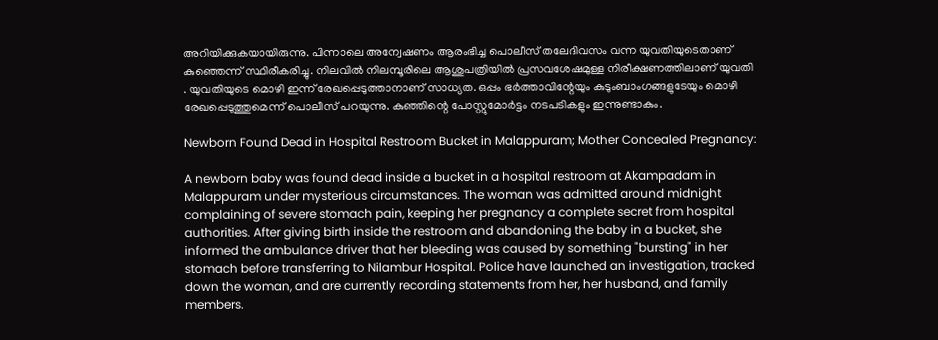അറിയിക്കുകയായിരുന്നു. പിന്നാലെ അന്വേഷണം ആരംഭിച്ച പൊലീസ് തലേദിവസം വന്ന യുവതിയുടെതാണ് കുഞ്ഞെന്ന് സ്ഥിരീകരിച്ചു. നിലവില്‍ നിലമ്പൂരിലെ ആശുപത്രിയില്‍ പ്രസവശേഷമുള്ള നിരീക്ഷണത്തിലാണ് യുവതി . യുവതിയുടെ മൊഴി ഇന്ന് രേഖപ്പെടുത്താനാണ് സാധ്യത. ഒപ്പം ഭര്‍ത്താവിന്റേയും കുടുംബാംഗങ്ങളുടേയും മൊഴി രേഖപ്പെടുത്തുമെന്ന് പൊലീസ് പറയുന്നു. കു‍ഞ്ഞിന്റെ പോസ്റ്റുമോര്‍ട്ടം നടപടികളും ഇന്നുണ്ടാകും.

Newborn Found Dead in Hospital Restroom Bucket in Malappuram; Mother Concealed Pregnancy:

A newborn baby was found dead inside a bucket in a hospital restroom at Akampadam in Malappuram under mysterious circumstances. The woman was admitted around midnight complaining of severe stomach pain, keeping her pregnancy a complete secret from hospital authorities. After giving birth inside the restroom and abandoning the baby in a bucket, she informed the ambulance driver that her bleeding was caused by something "bursting" in her stomach before transferring to Nilambur Hospital. Police have launched an investigation, tracked down the woman, and are currently recording statements from her, her husband, and family members.